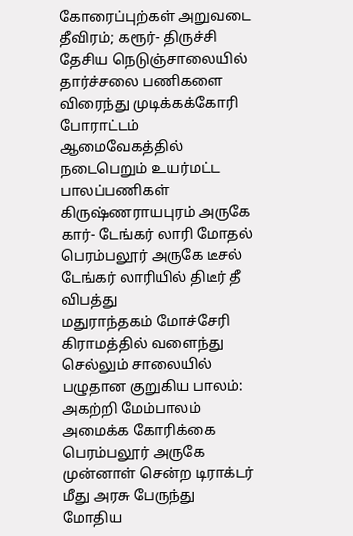கோரைப்புற்கள் அறுவடை தீவிரம்; கரூர்- திருச்சி தேசிய நெடுஞ்சாலையில் தார்ச்சலை பணிகளை விரைந்து முடிக்கக்கோரி போராட்டம்
ஆமைவேகத்தில் நடைபெறும் உயர்மட்ட பாலப்பணிகள்
கிருஷ்ணராயபுரம் அருகே கார்- டேங்கர் லாரி மோதல்
பெரம்பலூர் அருகே டீசல் டேங்கர் லாரியில் திடீர் தீ விபத்து
மதுராந்தகம் மோச்சேரி கிராமத்தில் வளைந்து செல்லும் சாலையில் பழுதான குறுகிய பாலம்: அகற்றி மேம்பாலம் அமைக்க கோரிக்கை
பெரம்பலூர் அருகே முன்னாள் சென்ற டிராக்டர் மீது அரசு பேருந்து மோதிய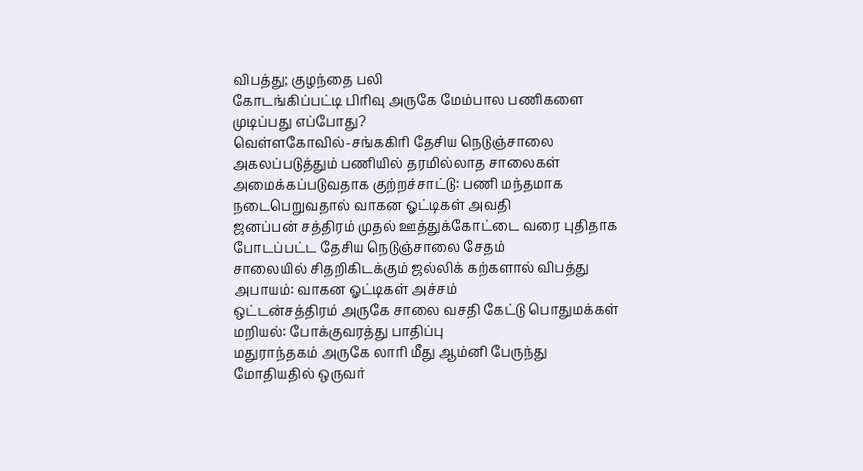விபத்து; குழந்தை பலி
கோடங்கிப்பட்டி பிரிவு அருகே மேம்பால பணிகளை முடிப்பது எப்போது?
வெள்ளகோவில்-சங்ககிரி தேசிய நெடுஞ்சாலை அகலப்படுத்தும் பணியில் தரமில்லாத சாலைகள் அமைக்கப்படுவதாக குற்றச்சாட்டு: பணி மந்தமாக நடைபெறுவதால் வாகன ஓட்டிகள் அவதி
ஜனப்பன் சத்திரம் முதல் ஊத்துக்கோட்டை வரை புதிதாக போடப்பட்ட தேசிய நெடுஞ்சாலை சேதம்
சாலையில் சிதறிகிடக்கும் ஜல்லிக் கற்களால் விபத்து அபாயம்: வாகன ஓட்டிகள் அச்சம்
ஒட்டன்சத்திரம் அருகே சாலை வசதி கேட்டு பொதுமக்கள் மறியல்: போக்குவரத்து பாதிப்பு
மதுராந்தகம் அருகே லாரி மீது ஆம்னி பேருந்து மோதியதில் ஒருவர்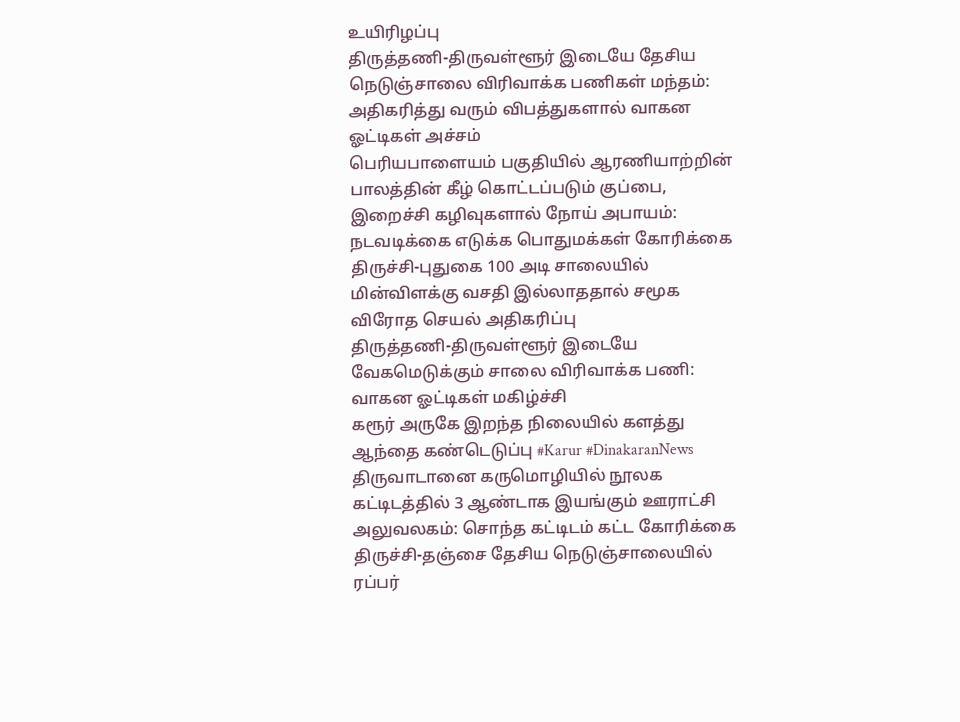உயிரிழப்பு
திருத்தணி-திருவள்ளூர் இடையே தேசிய நெடுஞ்சாலை விரிவாக்க பணிகள் மந்தம்: அதிகரித்து வரும் விபத்துகளால் வாகன ஓட்டிகள் அச்சம்
பெரியபாளையம் பகுதியில் ஆரணியாற்றின் பாலத்தின் கீழ் கொட்டப்படும் குப்பை, இறைச்சி கழிவுகளால் நோய் அபாயம்: நடவடிக்கை எடுக்க பொதுமக்கள் கோரிக்கை
திருச்சி-புதுகை 100 அடி சாலையில் மின்விளக்கு வசதி இல்லாததால் சமூக விரோத செயல் அதிகரிப்பு
திருத்தணி-திருவள்ளூர் இடையே வேகமெடுக்கும் சாலை விரிவாக்க பணி: வாகன ஓட்டிகள் மகிழ்ச்சி
கரூர் அருகே இறந்த நிலையில் களத்து ஆந்தை கண்டெடுப்பு #Karur #DinakaranNews
திருவாடானை கருமொழியில் நூலக கட்டிடத்தில் 3 ஆண்டாக இயங்கும் ஊராட்சி அலுவலகம்: சொந்த கட்டிடம் கட்ட கோரிக்கை
திருச்சி-தஞ்சை தேசிய நெடுஞ்சாலையில் ரப்பர்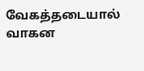வேகத்தடையால் வாகன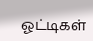ஓட்டிகள்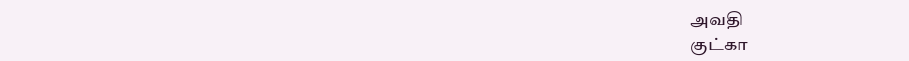அவதி
குட்கா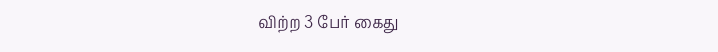விற்ற 3 பேர் கைது